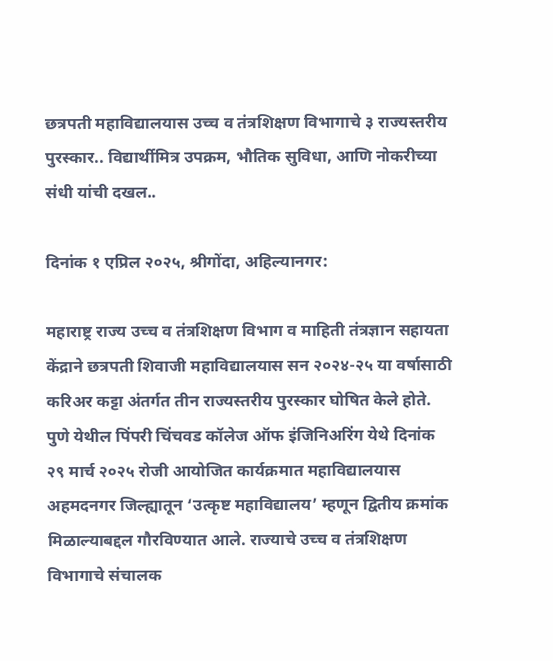छत्रपती महाविद्यालयास उच्च व तंत्रशिक्षण विभागाचे ३ राज्यस्तरीय पुरस्कार.. विद्यार्थीमित्र उपक्रम, भौतिक सुविधा, आणि नोकरीच्या संधी यांची दखल..

दिनांक १ एप्रिल २०२५, श्रीगोंदा, अहिल्यानगर:

महाराष्ट्र राज्य उच्च व तंत्रशिक्षण विभाग व माहिती तंत्रज्ञान सहायता केंद्राने छत्रपती शिवाजी महाविद्यालयास सन २०२४-२५ या वर्षासाठी करिअर कट्टा अंतर्गत तीन राज्यस्तरीय पुरस्कार घोषित केले होते. पुणे येथील पिंपरी चिंचवड कॉलेज ऑफ इंजिनिअरिंग येथे दिनांक २९ मार्च २०२५ रोजी आयोजित कार्यक्रमात महाविद्यालयास अहमदनगर जिल्ह्यातून ‘उत्कृष्ट महाविद्यालय’ म्हणून द्वितीय क्रमांक मिळाल्याबद्दल गौरविण्यात आले. राज्याचे उच्च व तंत्रशिक्षण विभागाचे संचालक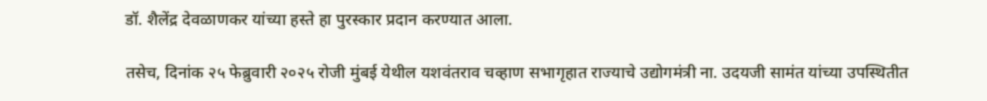डॉ. शैलेंद्र देवळाणकर यांच्या हस्ते हा पुरस्कार प्रदान करण्यात आला.

तसेच, दिनांक २५ फेब्रुवारी २०२५ रोजी मुंबई येथील यशवंतराव चव्हाण सभागृहात राज्याचे उद्योगमंत्री ना. उदयजी सामंत यांच्या उपस्थितीत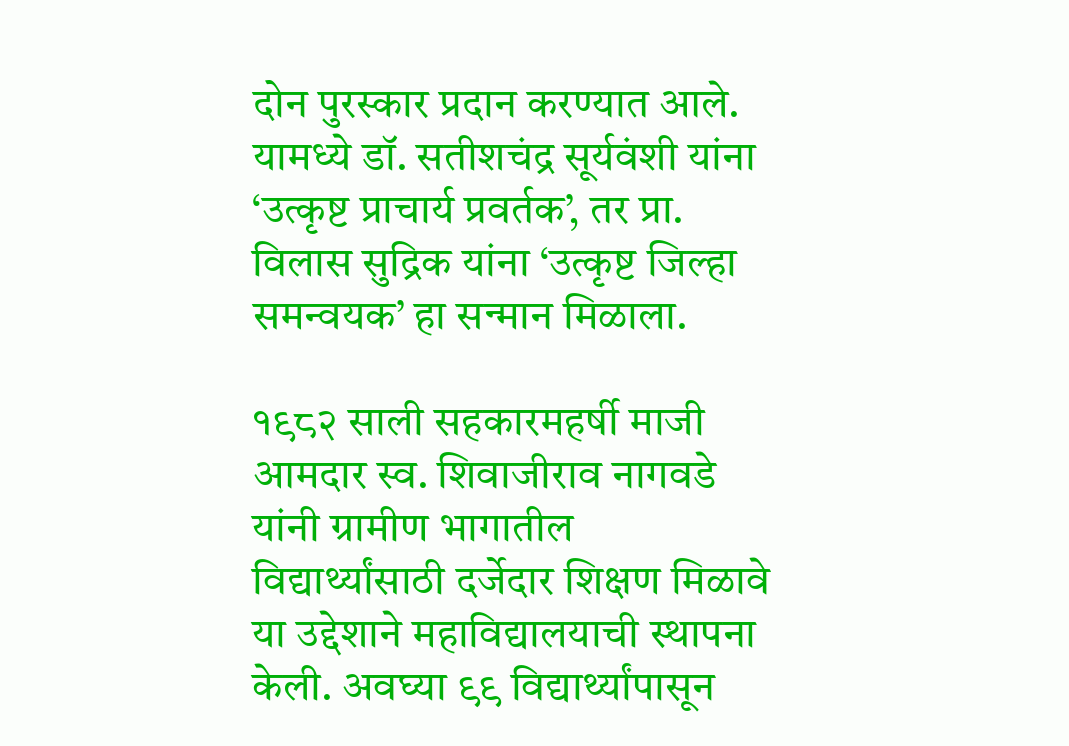दोन पुरस्कार प्रदान करण्यात आले. यामध्ये डॉ. सतीशचंद्र सूर्यवंशी यांना ‘उत्कृष्ट प्राचार्य प्रवर्तक’, तर प्रा. विलास सुद्रिक यांना ‘उत्कृष्ट जिल्हा समन्वयक’ हा सन्मान मिळाला.

१९८२ साली सहकारमहर्षी माजी आमदार स्व. शिवाजीराव नागवडे यांनी ग्रामीण भागातील विद्यार्थ्यांसाठी दर्जेदार शिक्षण मिळावे या उद्देशाने महाविद्यालयाची स्थापना केली. अवघ्या ९९ विद्यार्थ्यांपासून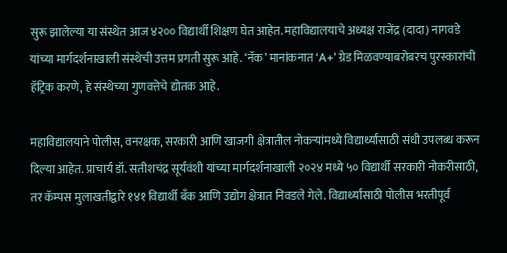सुरू झालेल्या या संस्थेत आज ४२०० विद्यार्थी शिक्षण घेत आहेत. महाविद्यालयाचे अध्यक्ष राजेंद्र (दादा) नागवडे यांच्या मार्गदर्शनाखाली संस्थेची उत्तम प्रगती सुरू आहे. ‘नॅक’ मानांकनात ‘A+’ ग्रेड मिळवण्याबरोबरच पुरस्कारांची हॅट्रिक करणे, हे संस्थेच्या गुणवत्तेचे द्योतक आहे.

महाविद्यालयाने पोलीस, वनरक्षक, सरकारी आणि खाजगी क्षेत्रातील नोकऱ्यांमध्ये विद्यार्थ्यांसाठी संधी उपलब्ध करून दिल्या आहेत. प्राचार्य डॉ. सतीशचंद्र सूर्यवंशी यांच्या मार्गदर्शनाखाली २०२४ मध्ये ५० विद्यार्थी सरकारी नोकरीसाठी, तर कॅम्पस मुलाखतीद्वारे १४१ विद्यार्थी बँक आणि उद्योग क्षेत्रात निवडले गेले. विद्यार्थ्यांसाठी पोलीस भरतीपूर्व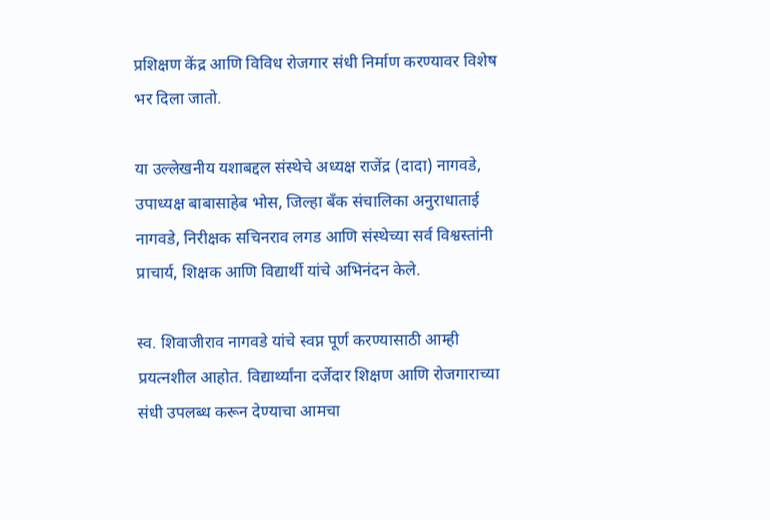प्रशिक्षण केंद्र आणि विविध रोजगार संधी निर्माण करण्यावर विशेष भर दिला जातो.

या उल्लेखनीय यशाबद्दल संस्थेचे अध्यक्ष राजेंद्र (दादा) नागवडे, उपाध्यक्ष बाबासाहेब भोस, जिल्हा बँक संचालिका अनुराधाताई नागवडे, निरीक्षक सचिनराव लगड आणि संस्थेच्या सर्व विश्वस्तांनी प्राचार्य, शिक्षक आणि विद्यार्थी यांचे अभिनंदन केले.

स्व. शिवाजीराव नागवडे यांचे स्वप्न पूर्ण करण्यासाठी आम्ही प्रयत्नशील आहोत. विद्यार्थ्यांना दर्जेदार शिक्षण आणि रोजगाराच्या संधी उपलब्ध करून देण्याचा आमचा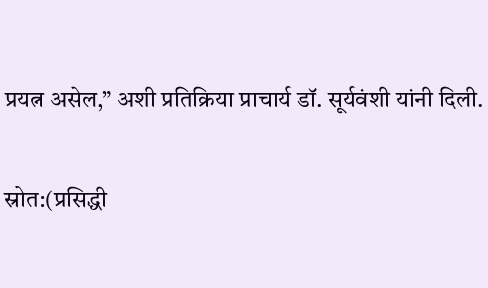प्रयत्न असेल,” अशी प्रतिक्रिया प्राचार्य डॉ. सूर्यवंशी यांनी दिली.

स्रोत:(प्रसिद्धी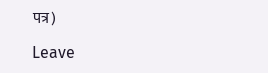पत्र)

Leave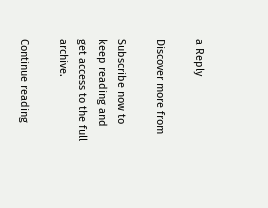a Reply

Discover more from

Subscribe now to keep reading and get access to the full archive.

Continue reading